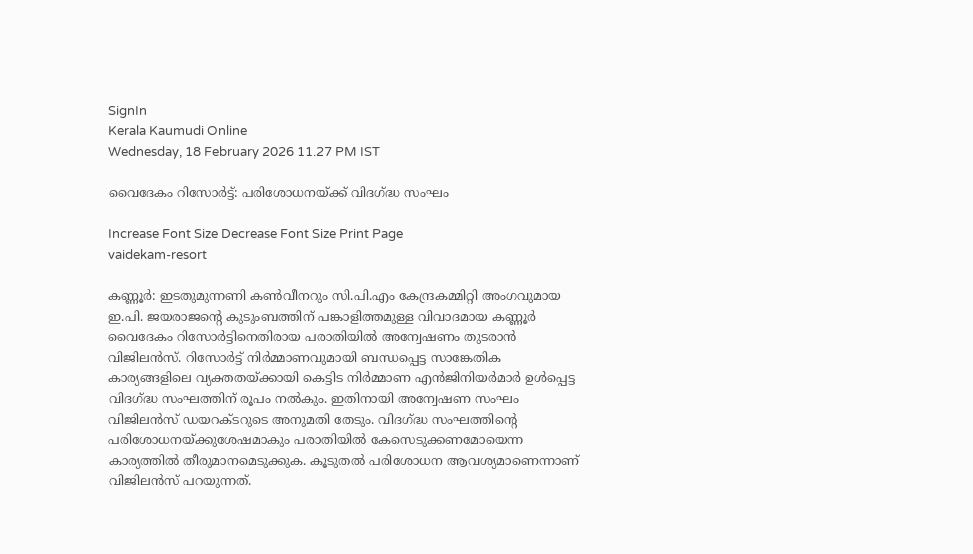SignIn
Kerala Kaumudi Online
Wednesday, 18 February 2026 11.27 PM IST

വൈദേകം റിസോർട്ട്: പരിശോധനയ്ക്ക് വിദഗ്ദ്ധ സംഘം

Increase Font Size Decrease Font Size Print Page
vaidekam-resort

കണ്ണൂർ: ഇടതുമുന്നണി കൺവീനറും സി.പി.എം കേന്ദ്രകമ്മിറ്റി അംഗവുമായ ഇ.പി. ജയരാജന്റെ കുടുംബത്തിന് പങ്കാളിത്തമുള്ള വിവാദമായ കണ്ണൂർ വൈദേകം റിസോർട്ടിനെതിരായ പരാതിയിൽ അന്വേഷണം തുടരാൻ വിജിലൻസ്. റിസോർട്ട് നിർമ്മാണവുമായി ബന്ധപ്പെട്ട സാങ്കേതിക കാര്യങ്ങളിലെ വ്യക്തതയ്ക്കായി കെട്ടിട നിർമ്മാണ എൻജിനിയർമാർ ഉൾപ്പെട്ട വിദഗ്ദ്ധ സംഘത്തിന് രൂപം നൽകും. ഇതിനായി അന്വേഷണ സംഘം വിജിലൻസ് ഡയറക്ടറുടെ അനുമതി തേടും. വിദഗ്ദ്ധ സംഘത്തിന്റെ പരിശോധനയ്ക്കുശേഷമാകും പരാതിയിൽ കേസെടുക്കണമോയെന്ന കാര്യത്തിൽ തീരുമാനമെടുക്കുക. കൂടുതൽ പരിശോധന ആവശ്യമാണെന്നാണ് വിജിലൻസ് പറയുന്നത്.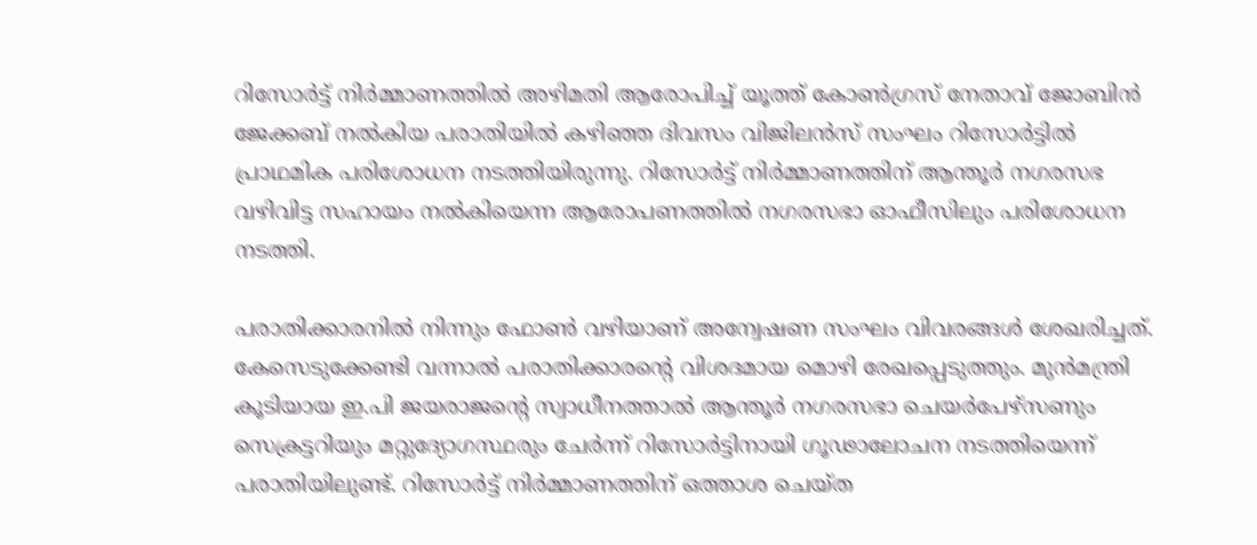റിസോർട്ട് നിർമ്മാണത്തിൽ അഴിമതി ആരോപിച്ച് യൂത്ത് കോൺഗ്രസ് നേതാവ് ജോബിൻ ജേക്കബ് നൽകിയ പരാതിയിൽ കഴിഞ്ഞ ദിവസം വിജിലൻസ് സംഘം റിസോർട്ടിൽ പ്രാഥമിക പരിശോധന നടത്തിയിരുന്നു. റിസോർട്ട് നിർമ്മാണത്തിന് ആന്തൂർ നഗരസഭ വഴിവിട്ട സഹായം നൽകിയെന്ന ആരോപണത്തിൽ നഗരസഭാ ഓഫീസിലും പരിശോധന നടത്തി.

പരാതിക്കാരനിൽ നിന്നും ഫോൺ വഴിയാണ് അന്വേഷണ സംഘം വിവരങ്ങൾ ശേഖരിച്ചത്. കേസെടുക്കേണ്ടി വന്നാൽ പരാതിക്കാരന്റെ വിശദമായ മൊഴി രേഖപ്പെടുത്തും. മുൻമന്ത്രി കൂടിയായ ഇ.പി ജയരാജന്റെ സ്വാധീനത്താൽ ആന്തൂർ നഗരസഭാ ചെയർപേഴ്‌സണും സെക്രട്ടറിയും മറ്റുദ്യോഗസ്ഥരും ചേർന്ന് റിസോർട്ടിനായി ഗൂഢാലോചന നടത്തിയെന്ന് പരാതിയിലുണ്ട്. റിസോർട്ട് നിർമ്മാണത്തിന് ഒത്താശ ചെയ്ത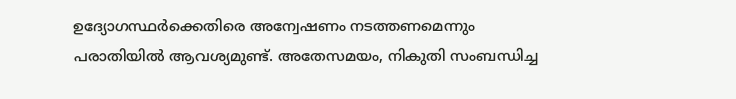ഉദ്യോഗസ്ഥർക്കെതിരെ അന്വേഷണം നടത്തണമെന്നും പരാതിയിൽ ആവശ്യമുണ്ട്. അതേസമയം, നികുതി സംബന്ധിച്ച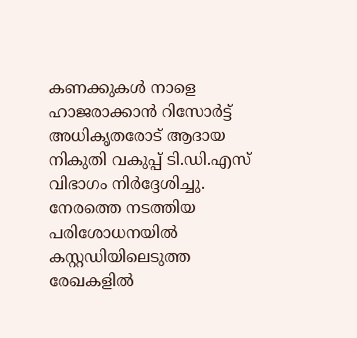കണക്കുകൾ നാളെ ഹാജരാക്കാൻ റിസോർട്ട് അധികൃതരോട് ആദായ നികുതി വകുപ്പ് ടി.ഡി.എസ് വിഭാഗം നിർദ്ദേശിച്ചു. നേരത്തെ നടത്തിയ പരിശോധനയിൽ കസ്റ്റഡിയിലെടുത്ത രേഖകളിൽ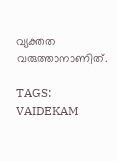വ്യക്തത വരുത്താനാണിത്.

TAGS: VAIDEKAM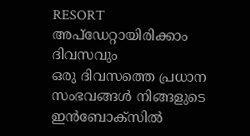RESORT
അപ്ഡേറ്റായിരിക്കാം ദിവസവും
ഒരു ദിവസത്തെ പ്രധാന സംഭവങ്ങൾ നിങ്ങളുടെ ഇൻബോക്സിൽ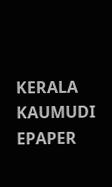KERALA KAUMUDI EPAPER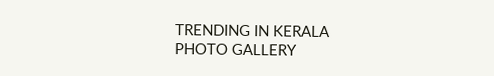TRENDING IN KERALA
PHOTO GALLERY